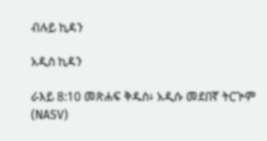ብሉይ ኪዳን

አዲስ ኪዳን

ራእይ 8:10 መጽሐፍ ቅዱስ፥ አዲሱ መደበኛ ትርጒም (NASV)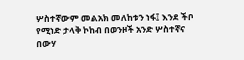ሦስተኛውም መልአክ መለከቱን ነፋ፤ እንደ ችቦ የሚነድ ታላቅ ኮከብ በወንዞች አንድ ሦስተኛና በውሃ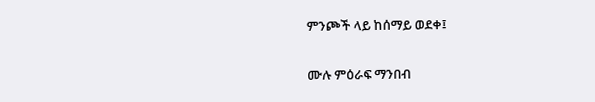ምንጮች ላይ ከሰማይ ወደቀ፤

ሙሉ ምዕራፍ ማንበብ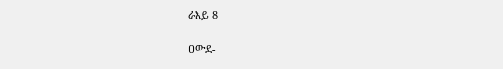ራእይ 8

ዐውደ-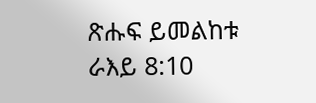ጽሑፍ ይመልከቱ ራእይ 8:10